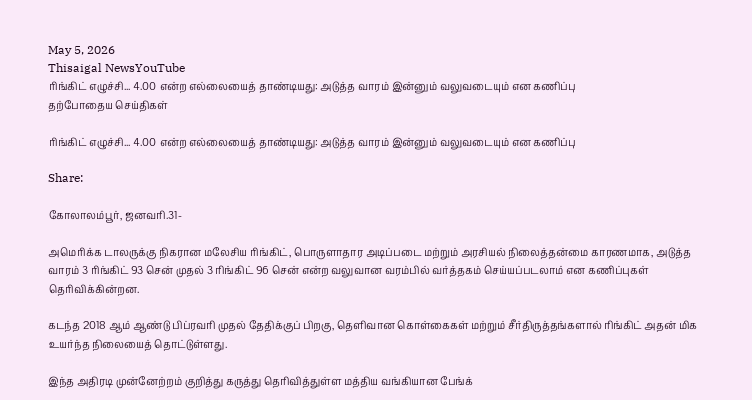May 5, 2026
Thisaigal NewsYouTube
ரிங்கிட் எழுச்சி... 4.00 என்ற எல்லையைத் தாண்டியது: அடுத்த வாரம் இன்னும் வலுவடையும் என கணிப்பு
தற்போதைய செய்திகள்

ரிங்கிட் எழுச்சி... 4.00 என்ற எல்லையைத் தாண்டியது: அடுத்த வாரம் இன்னும் வலுவடையும் என கணிப்பு

Share:

கோலாலம்பூர், ஜனவரி.31-

அமெரிக்க டாலருக்கு நிகரான மலேசிய ரிங்கிட், பொருளாதார அடிப்படை மற்றும் அரசியல் நிலைத்தன்மை காரணமாக, அடுத்த வாரம் 3 ரிங்கிட் 93 சென் முதல் 3 ரிங்கிட் 96 சென் என்ற வலுவான வரம்பில் வர்த்தகம் செய்யப்படலாம் என கணிப்புகள் தெரிவிக்கின்றன.

கடந்த 2018 ஆம் ஆண்டு பிப்ரவரி முதல் தேதிக்குப் பிறகு, தெளிவான கொள்கைகள் மற்றும் சீர்திருத்தங்களால் ரிங்கிட் அதன் மிக உயர்ந்த நிலையைத் தொட்டுள்ளது.

இந்த அதிரடி முன்னேற்றம் குறித்து கருத்து தெரிவித்துள்ள மத்திய வங்கியான பேங்க்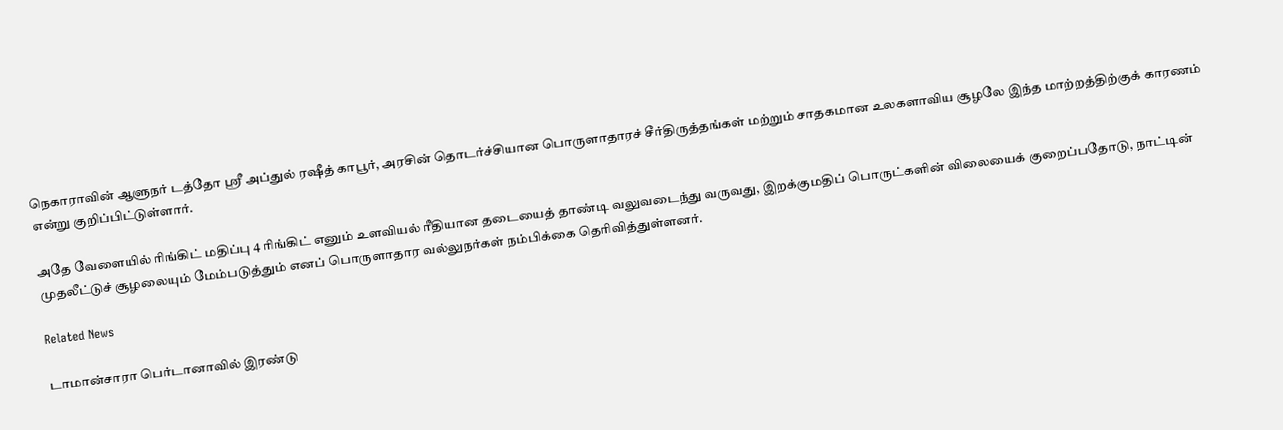நெகாராவின் ஆளுநர் டத்தோ ஶ்ரீ அப்துல் ரஷீத் காபூர், அரசின் தொடர்ச்சியான பொருளாதாரச் சீர்திருத்தங்கள் மற்றும் சாதகமான உலகளாவிய சூழலே இந்த மாற்றத்திற்குக் காரணம் என்று குறிப்பிட்டுள்ளார்.

அதே வேளையில் ரிங்கிட் மதிப்பு 4 ரிங்கிட் எனும் உளவியல் ரீதியான தடையைத் தாண்டி வலுவடைந்து வருவது, இறக்குமதிப் பொருட்களின் விலையைக் குறைப்பதோடு, நாட்டின் முதலீட்டுச் சூழலையும் மேம்படுத்தும் எனப் பொருளாதார வல்லுநர்கள் நம்பிக்கை தெரிவித்துள்ளனர்.

Related News

டாமான்சாரா பெர்டானாவில் இரண்டு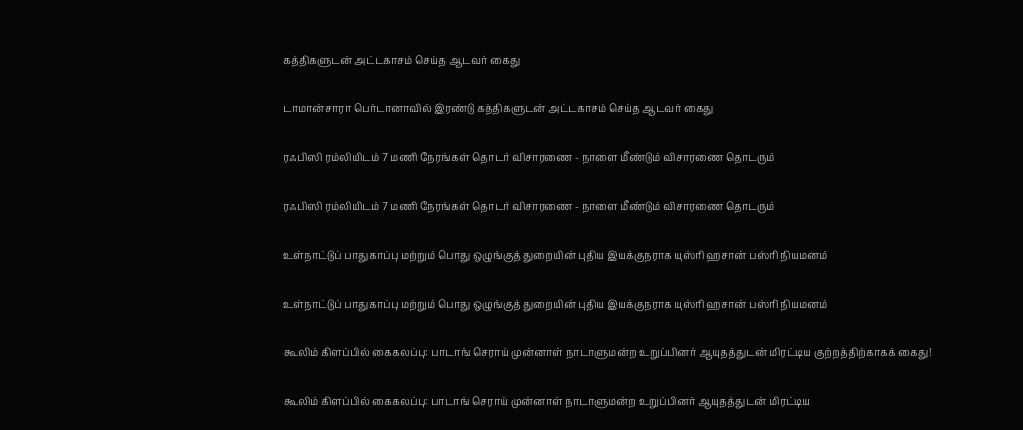கத்திகளுடன் அட்டகாசம் செய்த ஆடவர் கைது

டாமான்சாரா பெர்டானாவில் இரண்டு கத்திகளுடன் அட்டகாசம் செய்த ஆடவர் கைது

ரஃபிஸி ரம்லியிடம் 7 மணி நேரங்கள் தொடர் விசாரணை - நாளை மீண்டும் விசாரணை தொடரும்

ரஃபிஸி ரம்லியிடம் 7 மணி நேரங்கள் தொடர் விசாரணை - நாளை மீண்டும் விசாரணை தொடரும்

உள்நாட்டுப் பாதுகாப்பு மற்றும் பொது ஒழுங்குத் துறையின் புதிய இயக்குநராக யுஸ்ரி ஹசான் பஸ்ரி நியமனம்

உள்நாட்டுப் பாதுகாப்பு மற்றும் பொது ஒழுங்குத் துறையின் புதிய இயக்குநராக யுஸ்ரி ஹசான் பஸ்ரி நியமனம்

கூலிம் கிளப்பில் கைகலப்பு: பாடாங் செராய் முன்னாள் நாடாளுமன்ற உறுப்பினர் ஆயுதத்துடன் மிரட்டிய குற்றத்திற்காகக் கைது!

கூலிம் கிளப்பில் கைகலப்பு: பாடாங் செராய் முன்னாள் நாடாளுமன்ற உறுப்பினர் ஆயுதத்துடன் மிரட்டிய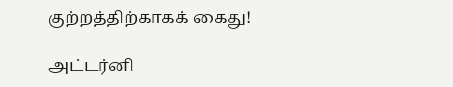குற்றத்திற்காகக் கைது!

அட்டர்னி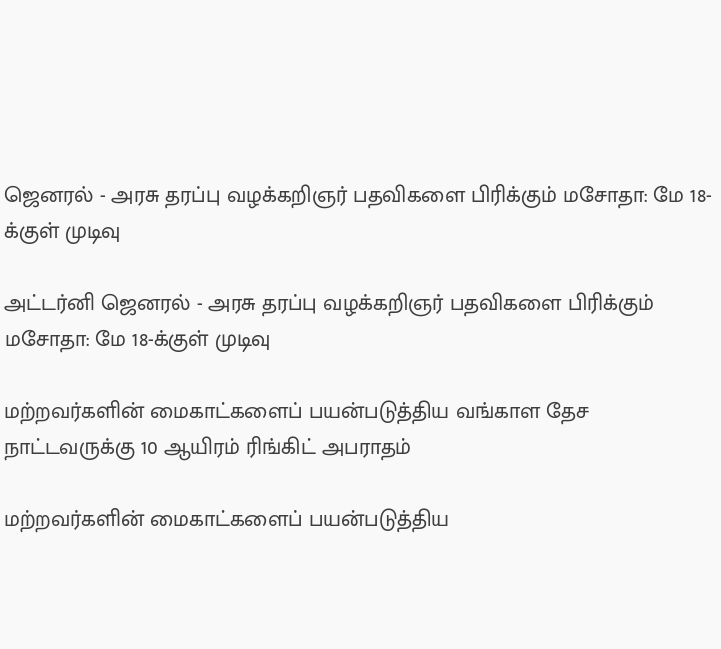ஜெனரல் - அரசு தரப்பு வழக்கறிஞர் பதவிகளை பிரிக்கும் மசோதா: மே 18-க்குள் முடிவு

அட்டர்னி ஜெனரல் - அரசு தரப்பு வழக்கறிஞர் பதவிகளை பிரிக்கும் மசோதா: மே 18-க்குள் முடிவு

மற்றவர்களின் மைகாட்களைப் பயன்படுத்திய வங்காள தேச நாட்டவருக்கு 10 ஆயிரம் ரிங்கிட் அபராதம்

மற்றவர்களின் மைகாட்களைப் பயன்படுத்திய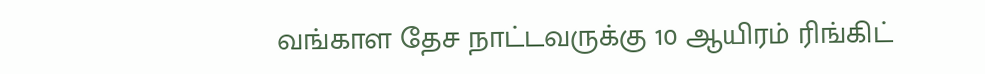வங்காள தேச நாட்டவருக்கு 10 ஆயிரம் ரிங்கிட்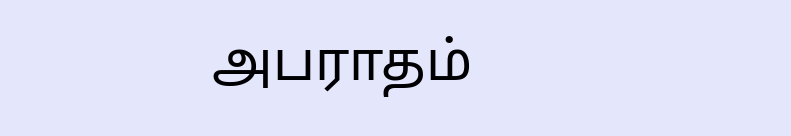அபராதம்